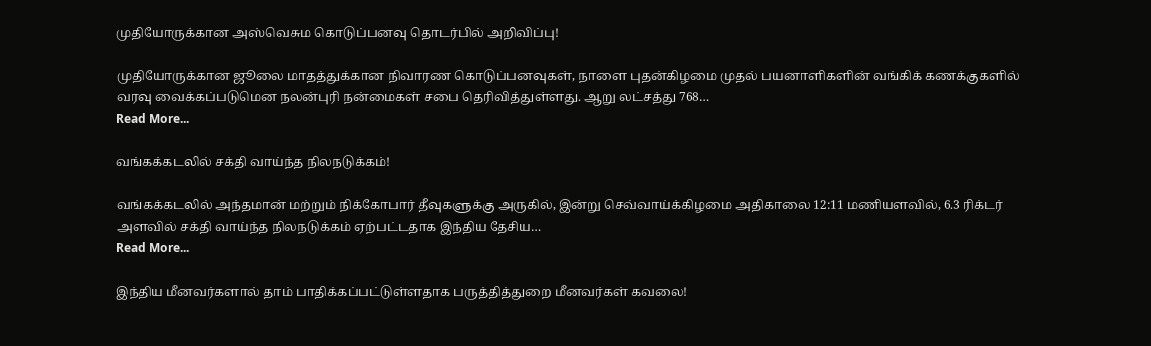முதியோருக்கான அஸ்வெசும கொடுப்பனவு தொடர்பில் அறிவிப்பு!

முதியோருக்கான ஜூலை மாதத்துக்கான நிவாரண கொடுப்பனவுகள், நாளை புதன்கிழமை முதல் பயனாளிகளின் வங்கிக் கணக்குகளில் வரவு வைக்கப்படுமென நலன்புரி நன்மைகள் சபை தெரிவித்துள்ளது. ஆறு லட்சத்து 768…
Read More...

வங்கக்கடலில் சக்தி வாய்ந்த நிலநடுக்கம்!

வங்கக்கடலில் அந்தமான் மற்றும் நிக்கோபார் தீவுகளுக்கு அருகில், இன்று செவ்வாய்க்கிழமை அதிகாலை 12:11 மணியளவில், 6.3 ரிக்டர் அளவில் சக்தி வாய்ந்த நிலநடுக்கம் ஏற்பட்டதாக இந்திய தேசிய…
Read More...

இந்திய மீனவர்களால் தாம் பாதிக்கப்பட்டுள்ளதாக பருத்தித்துறை மீனவர்கள் கவலை!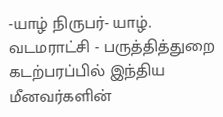-யாழ் நிருபர்- யாழ். வடமராட்சி - பருத்தித்துறை கடற்பரப்பில் இந்திய மீனவர்களின்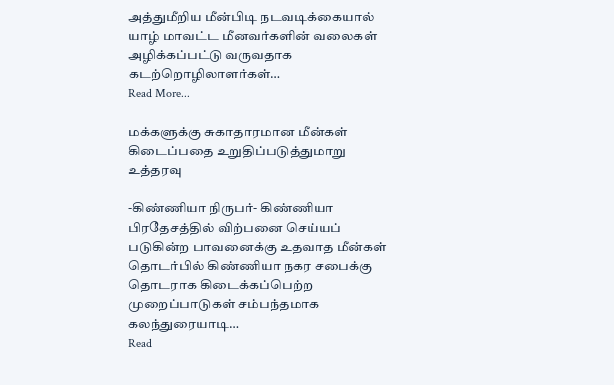அத்துமீறிய மீன்பிடி நடவடிக்கையால் யாழ் மாவட்ட மீனவர்களின் வலைகள் அழிக்கப்பட்டு வருவதாக கடற்றொழிலாளர்கள்…
Read More...

மக்களுக்கு சுகாதாரமான மீன்கள் கிடைப்பதை உறுதிப்படுத்துமாறு உத்தரவு

-கிண்ணியா நிருபர்- கிண்ணியா பிரதேசத்தில் விற்பனை செய்யப் படுகின்ற பாவனைக்கு உதவாத மீன்கள் தொடர்பில் கிண்ணியா நகர சபைக்கு தொடராக கிடைக்கப்பெற்ற முறைப்பாடுகள் சம்பந்தமாக கலந்துரையாடி…
Read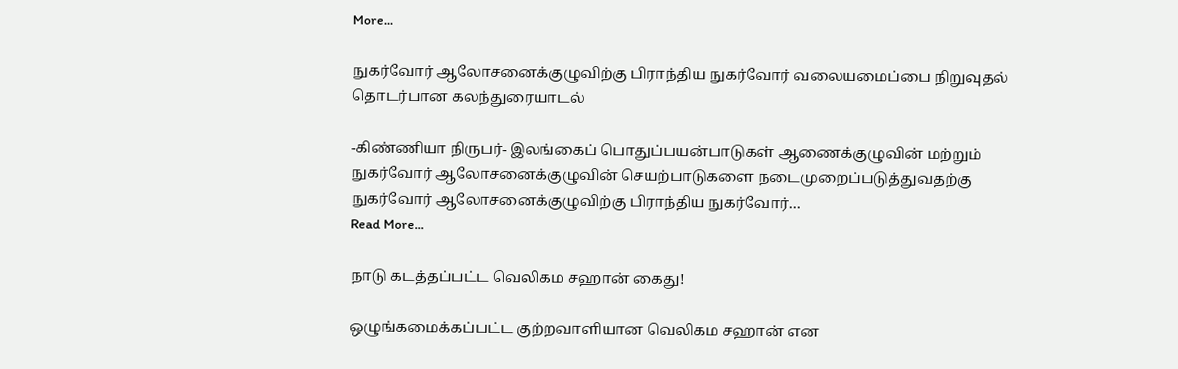More...

நுகர்வோர் ஆலோசனைக்குழுவிற்கு பிராந்திய நுகர்வோர் வலையமைப்பை நிறுவுதல் தொடர்பான கலந்துரையாடல்

-கிண்ணியா நிருபர்- இலங்கைப் பொதுப்பயன்பாடுகள் ஆணைக்குழுவின் மற்றும் நுகர்வோர் ஆலோசனைக்குழுவின் செயற்பாடுகளை நடைமுறைப்படுத்துவதற்கு நுகர்வோர் ஆலோசனைக்குழுவிற்கு பிராந்திய நுகர்வோர்…
Read More...

நாடு கடத்தப்பட்ட வெலிகம சஹான் கைது!

ஒழுங்கமைக்கப்பட்ட குற்றவாளியான வெலிகம சஹான் என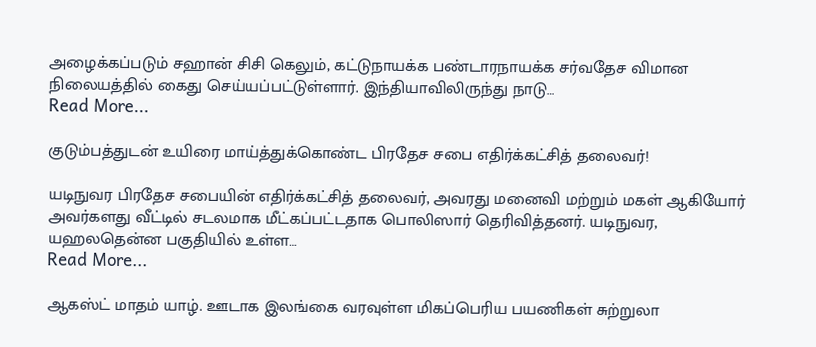அழைக்கப்படும் சஹான் சிசி கெலும், கட்டுநாயக்க பண்டாரநாயக்க சர்வதேச விமான நிலையத்தில் கைது செய்யப்பட்டுள்ளார். இந்தியாவிலிருந்து நாடு…
Read More...

குடும்பத்துடன் உயிரை மாய்த்துக்கொண்ட பிரதேச சபை எதிர்க்கட்சித் தலைவர்!

யடிநுவர பிரதேச சபையின் எதிர்க்கட்சித் தலைவர், அவரது மனைவி மற்றும் மகள் ஆகியோர் அவர்களது வீட்டில் சடலமாக மீட்கப்பட்டதாக பொலிஸார் தெரிவித்தனர். யடிநுவர, யஹலதென்ன பகுதியில் உள்ள…
Read More...

ஆகஸ்ட் மாதம் யாழ். ஊடாக இலங்கை வரவுள்ள மிகப்பெரிய பயணிகள் சுற்றுலா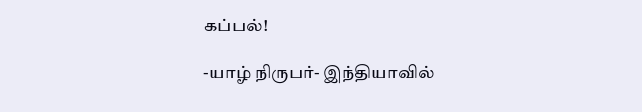கப்பல்!

-யாழ் நிருபர்- இந்தியாவில்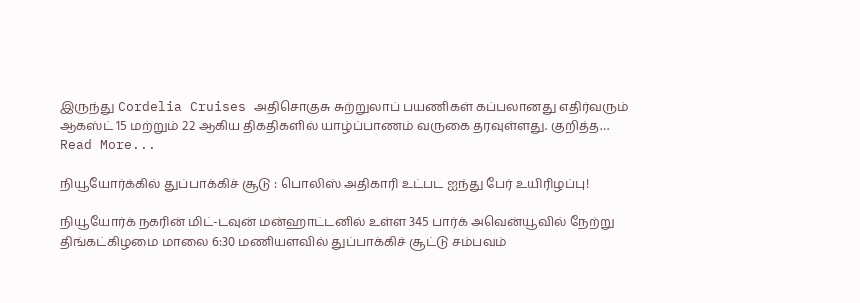இருந்து Cordelia Cruises அதிசொகுசு சுற்றுலாப் பயணிகள் கப்பலானது எதிர்வரும் ஆகஸ்ட் 15 மற்றும் 22 ஆகிய திகதிகளில் யாழ்ப்பாணம் வருகை தரவுள்ளது. குறித்த…
Read More...

நியூயோர்க்கில் துப்பாக்கிச் சூடு : பொலிஸ் அதிகாரி உட்பட ஐந்து பேர் உயிரிழப்பு!

நியூயோர்க் நகரின் மிட்-டவுன் மன்ஹாட்டனில் உள்ள 345 பார்க் அவென்யூவில் நேற்று திங்கட்கிழமை மாலை 6:30 மணியளவில் துப்பாக்கிச் சூட்டு சம்பவம்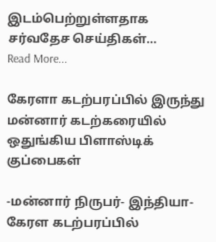இடம்பெற்றுள்ளதாக சர்வதேச செய்திகள்…
Read More...

கேரளா கடற்பரப்பில் இருந்து மன்னார் கடற்கரையில் ஒதுங்கிய பிளாஸ்டிக் குப்பைகள்

-மன்னார் நிருபர்- இந்தியா-கேரள கடற்பரப்பில்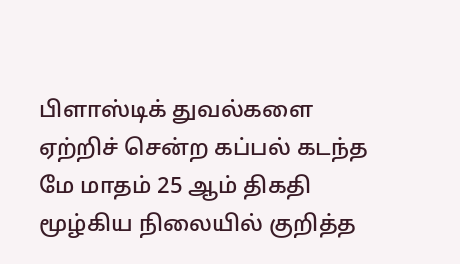பிளாஸ்டிக் துவல்களை ஏற்றிச் சென்ற கப்பல் கடந்த மே மாதம் 25 ஆம் திகதி மூழ்கிய நிலையில் குறித்த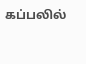கப்பலில்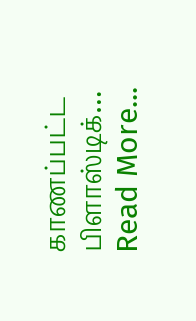காணப்பட்ட பிளாஸ்டிக்…
Read More...